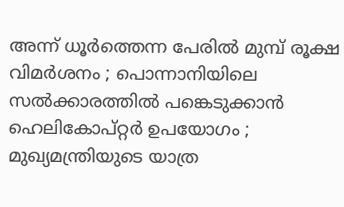അന്ന് ധൂര്‍ത്തെന്ന പേരില്‍ മുമ്പ് രൂക്ഷ വിമര്‍ശനം ; പൊന്നാനിയിലെ സല്‍ക്കാരത്തില്‍ പങ്കെടുക്കാന്‍ ഹെലികോപ്റ്റര്‍ ഉപയോഗം ; മുഖ്യമന്ത്രിയുടെ യാത്ര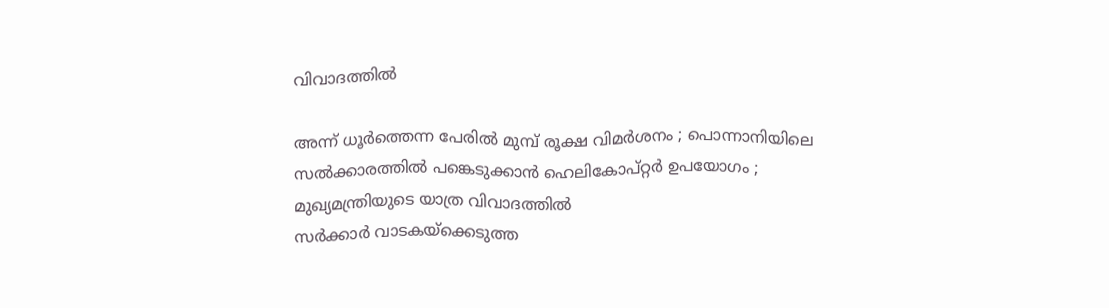വിവാദത്തില്‍

അന്ന് ധൂര്‍ത്തെന്ന പേരില്‍ മുമ്പ് രൂക്ഷ വിമര്‍ശനം ; പൊന്നാനിയിലെ സല്‍ക്കാരത്തില്‍ പങ്കെടുക്കാന്‍ ഹെലികോപ്റ്റര്‍ ഉപയോഗം ; മുഖ്യമന്ത്രിയുടെ യാത്ര വിവാദത്തില്‍
സര്‍ക്കാര്‍ വാടകയ്‌ക്കെടുത്ത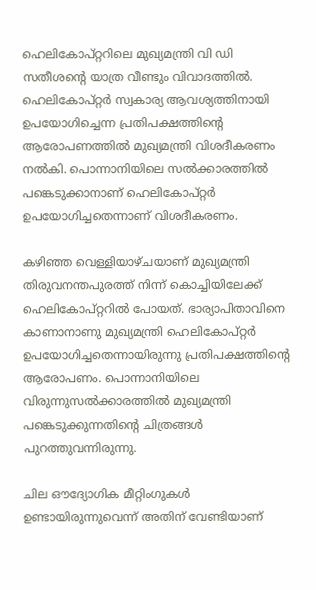ഹെലികോപ്റ്ററിലെ മുഖ്യമന്ത്രി വി ഡി സതീശന്റെ യാത്ര വീണ്ടും വിവാദത്തില്‍. ഹെലികോപ്റ്റര്‍ സ്വകാര്യ ആവശ്യത്തിനായി ഉപയോഗിച്ചെന്ന പ്രതിപക്ഷത്തിന്റെ ആരോപണത്തില്‍ മുഖ്യമന്ത്രി വിശദീകരണം നല്‍കി. പൊന്നാനിയിലെ സല്‍ക്കാരത്തില്‍ പങ്കെടുക്കാനാണ് ഹെലികോപ്റ്റര്‍ ഉപയോഗിച്ചതെന്നാണ് വിശദീകരണം.

കഴിഞ്ഞ വെള്ളിയാഴ്ചയാണ് മുഖ്യമന്ത്രി തിരുവനന്തപുരത്ത് നിന്ന് കൊച്ചിയിലേക്ക് ഹെലികോപ്റ്ററില്‍ പോയത്. ഭാര്യാപിതാവിനെ കാണാനാണു മുഖ്യമന്ത്രി ഹെലികോപ്റ്റര്‍ ഉപയോഗിച്ചതെന്നായിരുന്നു പ്രതിപക്ഷത്തിന്റെ ആരോപണം. പൊന്നാനിയിലെ വിരുന്നുസല്‍ക്കാരത്തില്‍ മുഖ്യമന്ത്രി പങ്കെടുക്കുന്നതിന്റെ ചിത്രങ്ങള്‍ പുറത്തുവന്നിരുന്നു.

ചില ഔദ്യോഗിക മീറ്റിംഗുകള്‍ ഉണ്ടായിരുന്നുവെന്ന് അതിന് വേണ്ടിയാണ്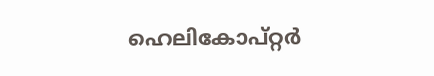ഹെലികോപ്റ്റര്‍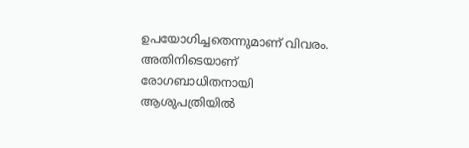ഉപയോഗിച്ചതെന്നുമാണ് വിവരം. അതിനിടെയാണ് രോഗബാധിതനായി ആശുപത്രിയില്‍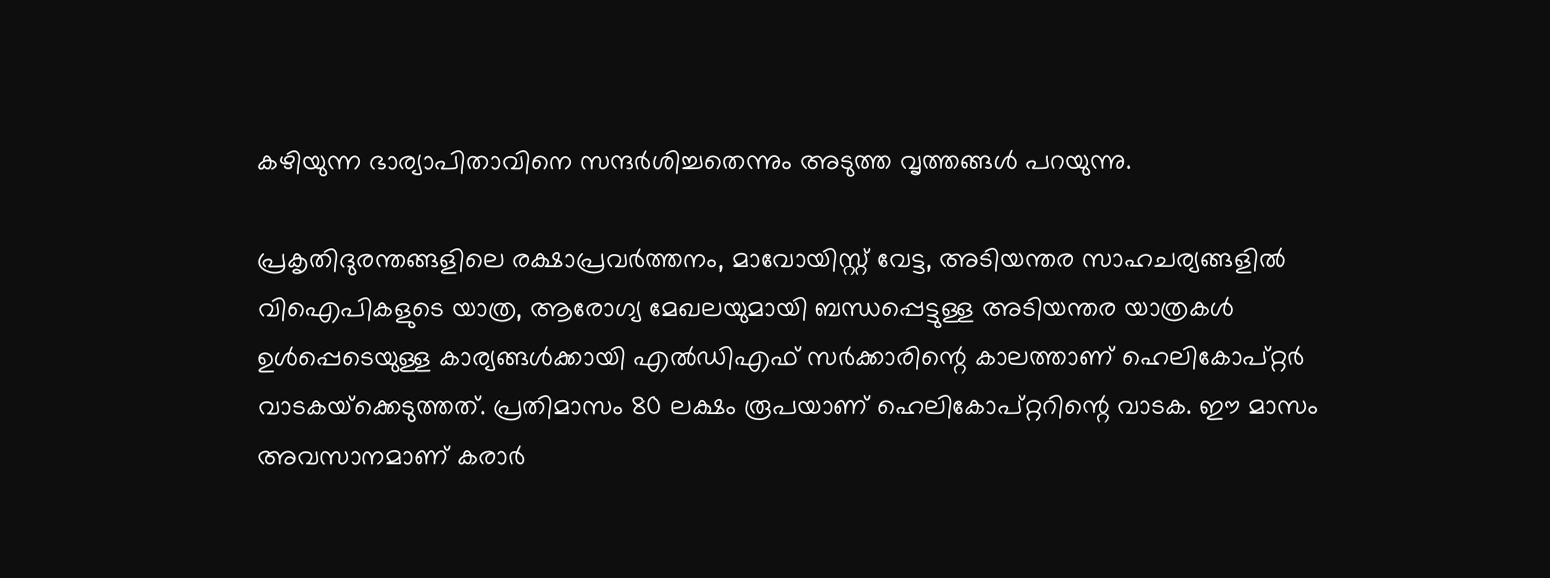കഴിയുന്ന ഭാര്യാപിതാവിനെ സന്ദര്‍ശിച്ചതെന്നും അടുത്ത വൃത്തങ്ങള്‍ പറയുന്നു.

പ്രകൃതിദുരന്തങ്ങളിലെ രക്ഷാപ്രവര്‍ത്തനം, മാവോയിസ്റ്റ് വേട്ട, അടിയന്തര സാഹചര്യങ്ങളില്‍ വിഐപികളുടെ യാത്ര, ആരോഗ്യ മേഖലയുമായി ബന്ധപ്പെട്ടുള്ള അടിയന്തര യാത്രകള്‍ ഉള്‍പ്പെടെയുള്ള കാര്യങ്ങള്‍ക്കായി എല്‍ഡിഎഫ് സര്‍ക്കാരിന്റെ കാലത്താണ് ഹെലികോപ്റ്റര്‍ വാടകയ്‌ക്കെടുത്തത്. പ്രതിമാസം 80 ലക്ഷം രൂപയാണ് ഹെലികോപ്റ്ററിന്റെ വാടക. ഈ മാസം അവസാനമാണ് കരാര്‍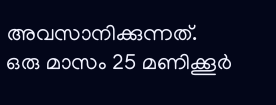അവസാനിക്കുന്നത്. ഒരു മാസം 25 മണിക്കൂര്‍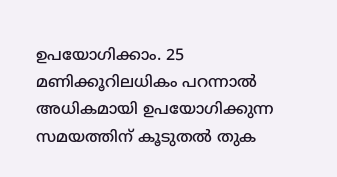ഉപയോഗിക്കാം. 25 മണിക്കൂറിലധികം പറന്നാല്‍ അധികമായി ഉപയോഗിക്കുന്ന സമയത്തിന് കൂടുതല്‍ തുക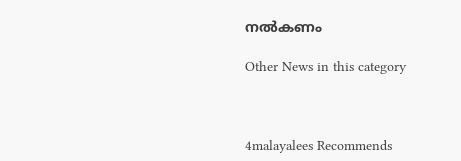നല്‍കണം

Other News in this category



4malayalees Recommends